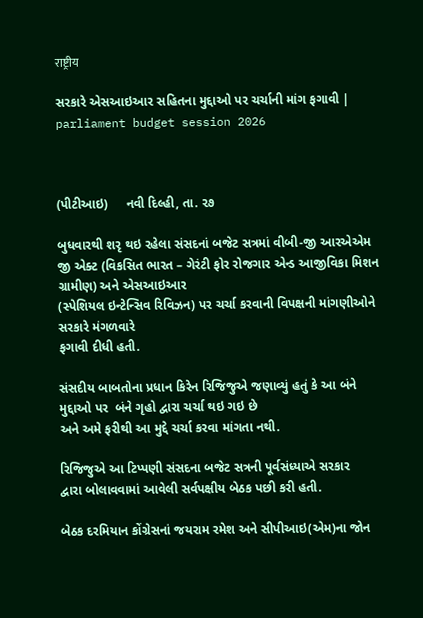राष्ट्रीय

સરકારે એસઆઇઆર સહિતના મુદ્દાઓ પર ચર્ચાની માંગ ફગાવી | parliament budget session 2026



(પીટીઆઇ)     નવી દિલ્હી, તા. ૨૭

બુધવારથી શરૃ થઇ રહેલા સંસદનાં બજેટ સત્રમાં વીબી-જી આરએએમ
જી એક્ટ (વિકસિત ભારત – ગેરંટી ફોર રોજગાર એન્ડ આજીવિકા મિશન ગ્રામીણ) અને એસઆઇઆર
(સ્પેશિયલ ઇન્ટેન્સિવ રિવિઝન) પર ચર્ચા કરવાની વિપક્ષની માંગણીઓને સરકારે મંગળવારે
ફગાવી દીધી હતી.

સંસદીય બાબતોના પ્રધાન કિરેન રિજિજુએ જણાવ્યું હતું કે આ બંને
મુદ્દાઓ પર  બંને ગૃહો દ્વારા ચર્ચા થઇ ગઇ છે
અને અમે ફરીથી આ મુદ્દે ચર્ચા કરવા માંગતા નથી.

રિજિજુએ આ ટિપ્પણી સંસદના બજેટ સત્રની પૂર્વસંધ્યાએ સરકાર
દ્વારા બોલાવવામાં આવેલી સર્વપક્ષીય બેઠક પછી કરી હતી.

બેઠક દરમિયાન કોંગ્રેસનાં જયરામ રમેશ અને સીપીઆઇ(એમ)ના જોન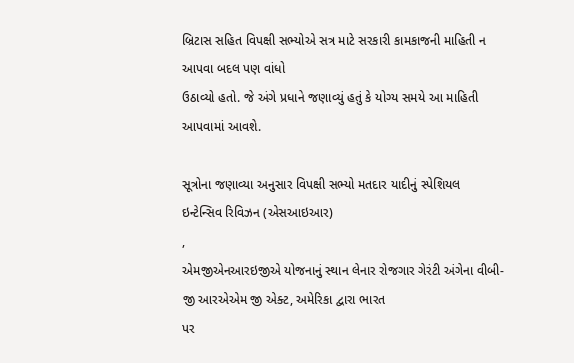બ્રિટાસ સહિત વિપક્ષી સભ્યોએ સત્ર માટે સરકારી કામકાજની માહિતી ન આપવા બદલ પણ વાંધો
ઉઠાવ્યો હતો. જે અંગે પ્રધાને જણાવ્યું હતું કે યોગ્ય સમયે આ માહિતી આપવામાં આવશે.

સૂત્રોના જણાવ્યા અનુસાર વિપક્ષી સભ્યો મતદાર યાદીનું સ્પેશિયલ
ઇન્ટેન્સિવ રિવિઝન (એસઆઇઆર)
,
એમજીએનઆરઇજીએ યોજનાનું સ્થાન લેનાર રોજગાર ગેરંટી અંગેના વીબી-જી આરએએમ જી એક્ટ, અમેરિકા દ્વારા ભારત
પર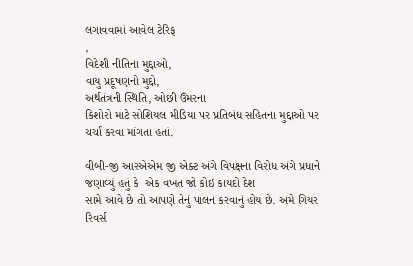લગાવવામાં આવેલ ટેરિફ
,
વિદેશી નીતિના મુદ્દાઓ,
વાયુ પ્રદૂષણનો મુદ્દો,
અર્થતંત્રની સ્થિતિ, ઓછી ઉંમરના
કિશોરો માટે સોશિયલ મીડિયા પર પ્રતિબંધ સહિતના મુદ્દાઓ પર ચર્ચા કરવા માંગતા હતાં.

વીબી-જી આરએએમ જી એક્ટ અંગે વિપક્ષના વિરોધ અંગે પ્રધાને
જણાવ્યું હતું કે  એક વખત જો કોઇ કાયદો દેશ
સામે આવે છે તો આપણે તેનું પાલન કરવાનું હોય છે. અમે ગિયર રિવર્સ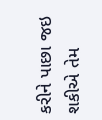કરીને પાછા જઇ
શકીએ તેમ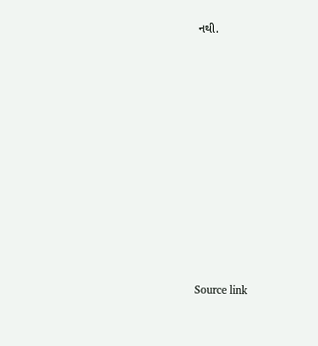નથી.













Source link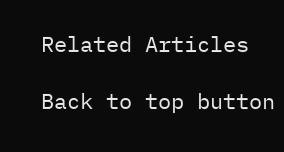Related Articles

Back to top button